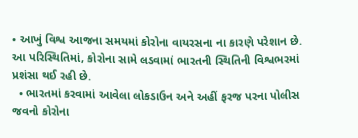• આખું વિશ્વ આજના સમયમાં કોરોના વાયરસના ના કારણે પરેશાન છે. આ પરિસ્થિતિમાં, કોરોના સામે લડવામાં ભારતની સ્થિતિની વિશ્વભરમાં પ્રશંસા થઈ રહી છે.
  • ભારતમાં કરવામાં આવેલા લોકડાઉન અને અહીં ફરજ પરના પોલીસ જવનો કોરોના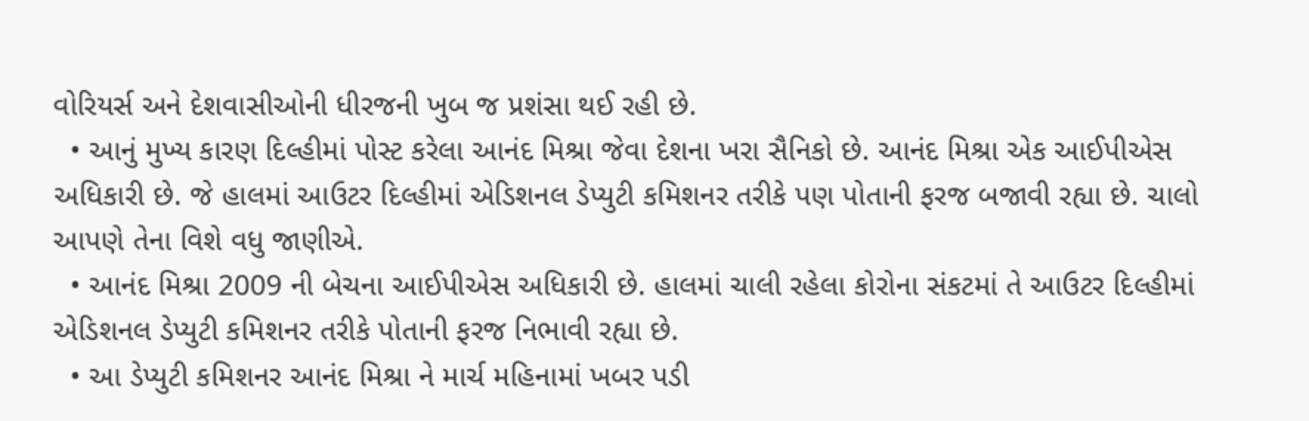વોરિયર્સ અને દેશવાસીઓની ધીરજની ખુબ જ પ્રશંસા થઈ રહી છે.
  • આનું મુખ્ય કારણ દિલ્હીમાં પોસ્ટ કરેલા આનંદ મિશ્રા જેવા દેશના ખરા સૈનિકો છે. આનંદ મિશ્રા એક આઈપીએસ અધિકારી છે. જે હાલમાં આઉટર દિલ્હીમાં એડિશનલ ડેપ્યુટી કમિશનર તરીકે પણ પોતાની ફરજ બજાવી રહ્યા છે. ચાલો આપણે તેના વિશે વધુ જાણીએ.
  • આનંદ મિશ્રા 2009 ની બેચના આઈપીએસ અધિકારી છે. હાલમાં ચાલી રહેલા કોરોના સંકટમાં તે આઉટર દિલ્હીમાં એડિશનલ ડેપ્યુટી કમિશનર તરીકે પોતાની ફરજ નિભાવી રહ્યા છે.
  • આ ડેપ્યુટી કમિશનર આનંદ મિશ્રા ને માર્ચ મહિનામાં ખબર પડી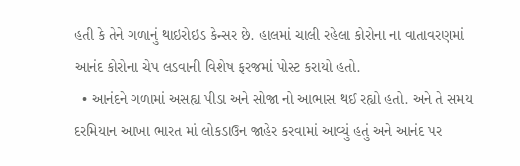હતી કે તેને ગળાનું થાઇરોઇડ કેન્સર છે. હાલમાં ચાલી રહેલા કોરોના ના વાતાવરણમાં આનંદ કોરોના ચેપ લડવાની વિશેષ ફરજમાં પોસ્ટ કરાયો હતો.
  • આનંદને ગળામાં અસહ્ય પીડા અને સોજા નો આભાસ થઈ રહ્યો હતો. અને તે સમય દરમિયાન આખા ભારત માં લોકડાઉન જાહેર કરવામાં આવ્યું હતું અને આનંદ પર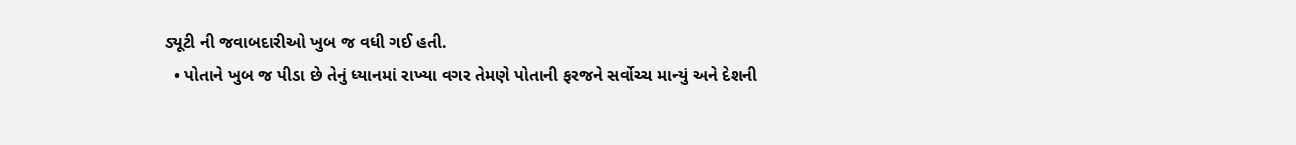ડ્યૂટી ની જવાબદારીઓ ખુબ જ વધી ગઈ હતી.
  • પોતાને ખુબ જ પીડા છે તેનું ધ્યાનમાં રાખ્યા વગર તેમણે પોતાની ફરજને સર્વોચ્ચ માન્યું અને દેશની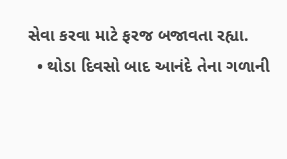સેવા કરવા માટે ફરજ બજાવતા રહ્યા.
  • થોડા દિવસો બાદ આનંદે તેના ગળાની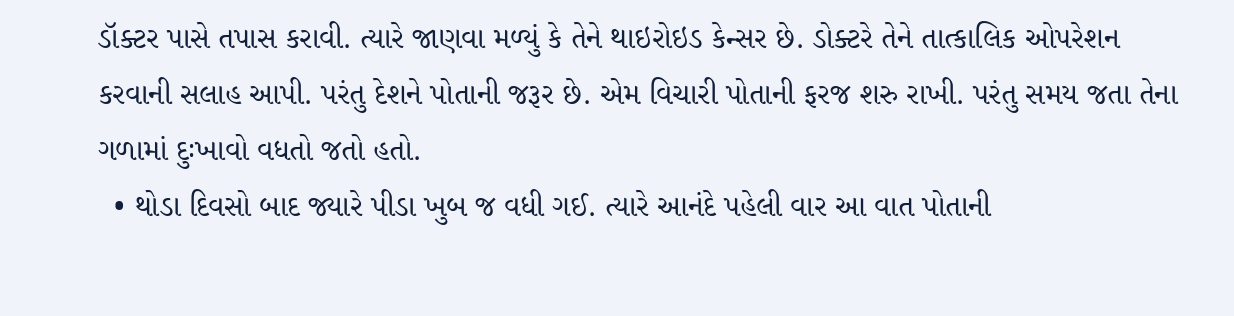ડૉક્ટર પાસે તપાસ કરાવી. ત્યારે જાણવા મળ્યું કે તેને થાઇરોઇડ કેન્સર છે. ડોક્ટરે તેને તાત્કાલિક ઓપરેશન કરવાની સલાહ આપી. પરંતુ દેશને પોતાની જરૂર છે. એમ વિચારી પોતાની ફરજ શરુ રાખી. પરંતુ સમય જતા તેના ગળામાં દુઃખાવો વધતો જતો હતો.
  • થોડા દિવસો બાદ જ્યારે પીડા ખુબ જ વધી ગઈ. ત્યારે આનંદે પહેલી વાર આ વાત પોતાની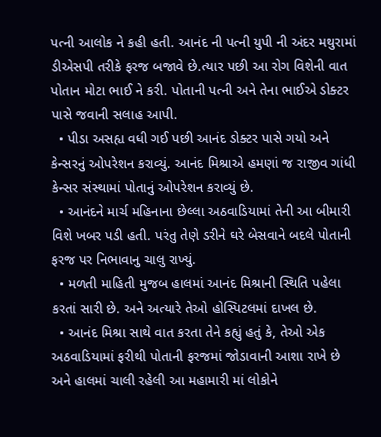પત્ની આલોક ને કહી હતી. આનંદ ની પત્ની યુપી ની અંદર મથુરામાં ડીએસપી તરીકે ફરજ બજાવે છે.ત્યાર પછી આ રોગ વિશેની વાત પોતાન મોટા ભાઈ ને કરી. પોતાની પત્ની અને તેના ભાઈએ ડોક્ટર પાસે જવાની સલાહ આપી.
  • પીડા અસહ્ય વધી ગઈ પછી આનંદ ડોક્ટર પાસે ગયો અને કેન્સરનું ઓપરેશન કરાવ્યું. આનંદ મિશ્રાએ હમણાં જ રાજીવ ગાંધી કેન્સર સંસ્થામાં પોતાનું ઓપરેશન કરાવ્યું છે.
  • આનંદને માર્ચ મહિનાના છેલ્લા અઠવાડિયામાં તેની આ બીમારી વિશે ખબર પડી હતી. પરંતુ તેણે ડરીને ઘરે બેસવાને બદલે પોતાની ફરજ પર નિભાવાનુ ચાલુ રાખ્યું.
  • મળતી માહિતી મુજબ હાલમાં આનંદ મિશ્રાની સ્થિતિ પહેલા કરતાં સારી છે. અને અત્યારે તેઓ હોસ્પિટલમાં દાખલ છે.
  • આનંદ મિશ્રા સાથે વાત કરતા તેને કહ્યું હતું કે, તેઓ એક અઠવાડિયામાં ફરીથી પોતાની ફરજમાં જોડાવાની આશા રાખે છે અને હાલમાં ચાલી રહેલી આ મહામારી માં લોકોને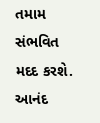તમામ સંભવિત મદદ કરશે. આનંદ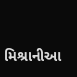મિશ્રાનીઆ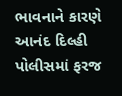ભાવનાને કારણે આનંદ દિલ્હી પોલીસમાં ફરજ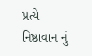પ્રત્યે નિષ્ઠાવાન નું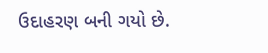ઉદાહરણ બની ગયો છે.